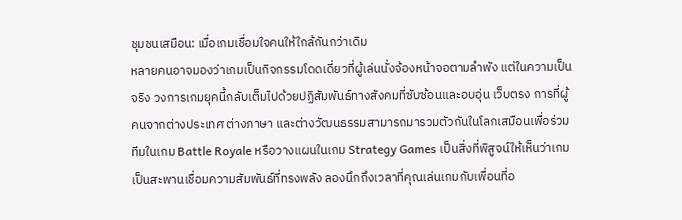ชุมชนเสมือน: เมื่อเกมเชื่อมใจคนให้ใกล้กันกว่าเดิม
หลายคนอาจมองว่าเกมเป็นกิจกรรมโดดเดี่ยวที่ผู้เล่นนั่งจ้องหน้าจอตามลำพัง แต่ในความเป็นจริง วงการเกมยุคนี้กลับเต็มไปด้วยปฏิสัมพันธ์ทางสังคมที่ซับซ้อนและอบอุ่น เว็บตรง การที่ผู้คนจากต่างประเทศ ต่างภาษา และต่างวัฒนธรรมสามารถมารวมตัวกันในโลกเสมือนเพื่อร่วมทีมในเกม Battle Royale หรือวางแผนในเกม Strategy Games เป็นสิ่งที่พิสูจน์ให้เห็นว่าเกมเป็นสะพานเชื่อมความสัมพันธ์ที่ทรงพลัง ลองนึกถึงเวลาที่คุณเล่นเกมกับเพื่อนที่อ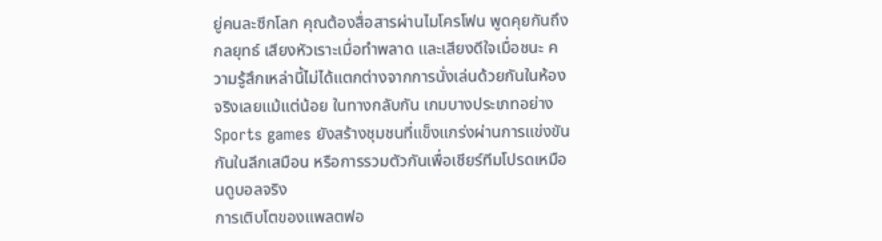ยู่คนละซีกโลก คุณต้องสื่อสารผ่านไมโครโฟน พูดคุยกันถึงกลยุทธ์ เสียงหัวเราะเมื่อทำพลาด และเสียงดีใจเมื่อชนะ ความรู้สึกเหล่านี้ไม่ได้แตกต่างจากการนั่งเล่นด้วยกันในห้องจริงเลยแม้แต่น้อย ในทางกลับกัน เกมบางประเภทอย่าง Sports games ยังสร้างชุมชนที่แข็งแกร่งผ่านการแข่งขันกันในลีกเสมือน หรือการรวมตัวกันเพื่อเชียร์ทีมโปรดเหมือนดูบอลจริง
การเติบโตของแพลตฟอ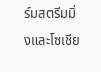ร์มสตรีมมิ่งและโซเชีย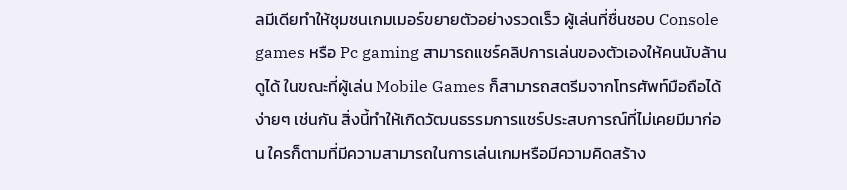ลมีเดียทำให้ชุมชนเกมเมอร์ขยายตัวอย่างรวดเร็ว ผู้เล่นที่ชื่นชอบ Console games หรือ Pc gaming สามารถแชร์คลิปการเล่นของตัวเองให้คนนับล้านดูได้ ในขณะที่ผู้เล่น Mobile Games ก็สามารถสตรีมจากโทรศัพท์มือถือได้ง่ายๆ เช่นกัน สิ่งนี้ทำให้เกิดวัฒนธรรมการแชร์ประสบการณ์ที่ไม่เคยมีมาก่อน ใครก็ตามที่มีความสามารถในการเล่นเกมหรือมีความคิดสร้าง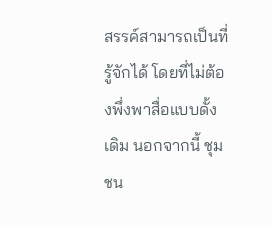สรรค์สามารถเป็นที่รู้จักได้ โดยที่ไม่ต้องพึ่งพาสื่อแบบดั้งเดิม นอกจากนี้ ชุมชน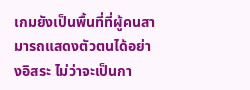เกมยังเป็นพื้นที่ที่ผู้คนสามารถแสดงตัวตนได้อย่างอิสระ ไม่ว่าจะเป็นกา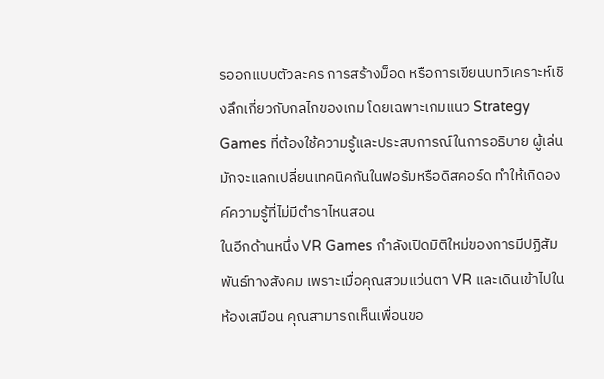รออกแบบตัวละคร การสร้างม็อด หรือการเขียนบทวิเคราะห์เชิงลึกเกี่ยวกับกลไกของเกม โดยเฉพาะเกมแนว Strategy Games ที่ต้องใช้ความรู้และประสบการณ์ในการอธิบาย ผู้เล่นมักจะแลกเปลี่ยนเทคนิคกันในฟอรัมหรือดิสคอร์ด ทำให้เกิดองค์ความรู้ที่ไม่มีตำราไหนสอน
ในอีกด้านหนึ่ง VR Games กำลังเปิดมิติใหม่ของการมีปฏิสัมพันธ์ทางสังคม เพราะเมื่อคุณสวมแว่นตา VR และเดินเข้าไปในห้องเสมือน คุณสามารถเห็นเพื่อนขอ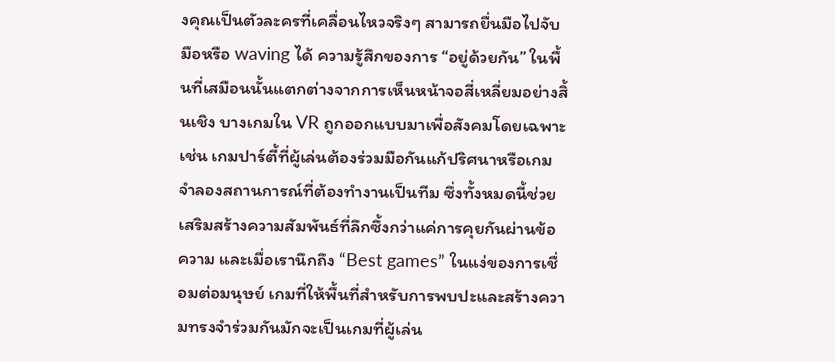งคุณเป็นตัวละครที่เคลื่อนไหวจริงๆ สามารถยื่นมือไปจับมือหรือ waving ได้ ความรู้สึกของการ “อยู่ด้วยกัน” ในพื้นที่เสมือนนั้นแตกต่างจากการเห็นหน้าจอสี่เหลี่ยมอย่างสิ้นเชิง บางเกมใน VR ถูกออกแบบมาเพื่อสังคมโดยเฉพาะ เช่น เกมปาร์ตี้ที่ผู้เล่นต้องร่วมมือกันแก้ปริศนาหรือเกมจำลองสถานการณ์ที่ต้องทำงานเป็นทีม ซึ่งทั้งหมดนี้ช่วยเสริมสร้างความสัมพันธ์ที่ลึกซึ้งกว่าแค่การคุยกันผ่านข้อความ และเมื่อเรานึกถึง “Best games” ในแง่ของการเชื่อมต่อมนุษย์ เกมที่ให้พื้นที่สำหรับการพบปะและสร้างความทรงจำร่วมกันมักจะเป็นเกมที่ผู้เล่น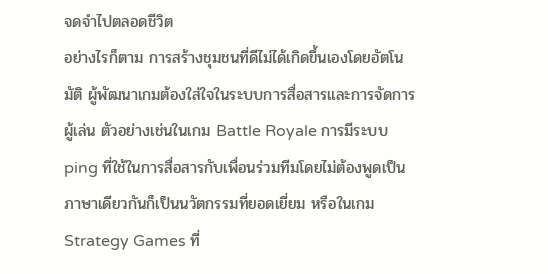จดจำไปตลอดชีวิต
อย่างไรก็ตาม การสร้างชุมชนที่ดีไม่ได้เกิดขึ้นเองโดยอัตโนมัติ ผู้พัฒนาเกมต้องใส่ใจในระบบการสื่อสารและการจัดการผู้เล่น ตัวอย่างเช่นในเกม Battle Royale การมีระบบ ping ที่ใช้ในการสื่อสารกับเพื่อนร่วมทีมโดยไม่ต้องพูดเป็นภาษาเดียวกันก็เป็นนวัตกรรมที่ยอดเยี่ยม หรือในเกม Strategy Games ที่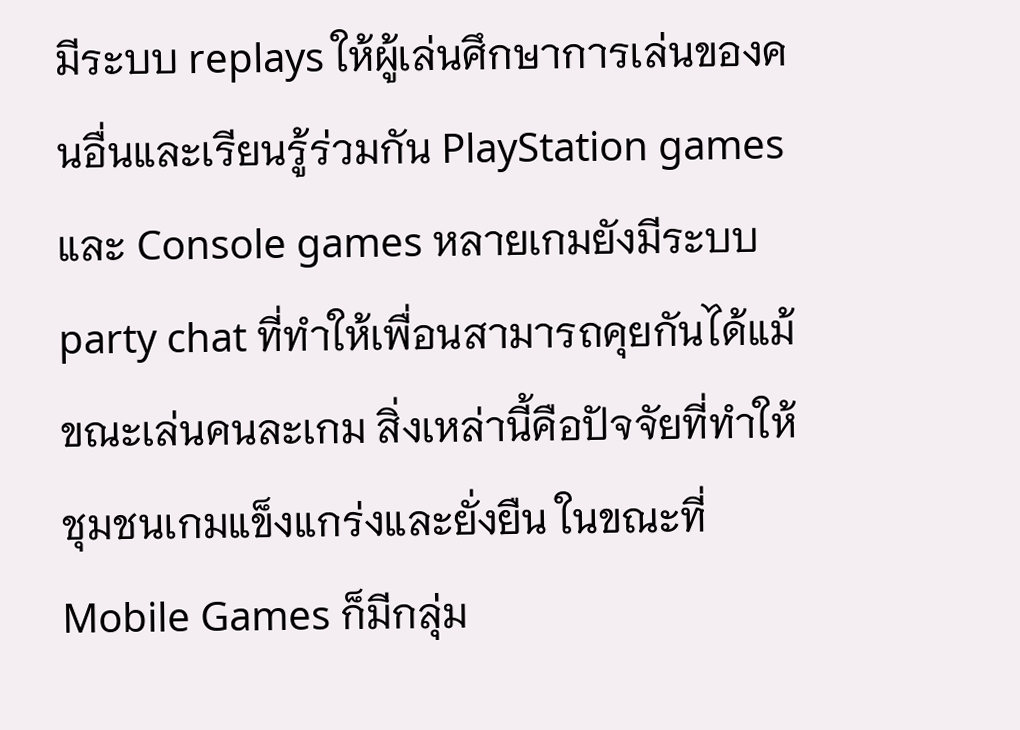มีระบบ replays ให้ผู้เล่นศึกษาการเล่นของคนอื่นและเรียนรู้ร่วมกัน PlayStation games และ Console games หลายเกมยังมีระบบ party chat ที่ทำให้เพื่อนสามารถคุยกันได้แม้ขณะเล่นคนละเกม สิ่งเหล่านี้คือปัจจัยที่ทำให้ชุมชนเกมแข็งแกร่งและยั่งยืน ในขณะที่ Mobile Games ก็มีกลุ่ม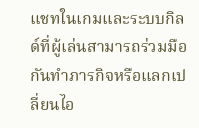แชทในเกมและระบบกิลด์ที่ผู้เล่นสามารถร่วมมือกันทำภารกิจหรือแลกเปลี่ยนไอ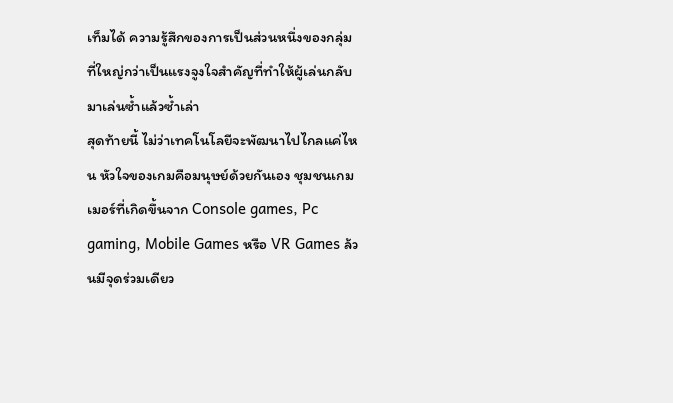เท็มได้ ความรู้สึกของการเป็นส่วนหนึ่งของกลุ่มที่ใหญ่กว่าเป็นแรงจูงใจสำคัญที่ทำให้ผู้เล่นกลับมาเล่นซ้ำแล้วซ้ำเล่า
สุดท้ายนี้ ไม่ว่าเทคโนโลยีจะพัฒนาไปไกลแค่ไหน หัวใจของเกมคือมนุษย์ด้วยกันเอง ชุมชนเกมเมอร์ที่เกิดขึ้นจาก Console games, Pc gaming, Mobile Games หรือ VR Games ล้วนมีจุดร่วมเดียว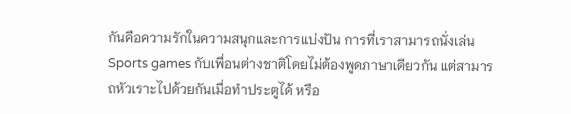กันคือความรักในความสนุกและการแบ่งปัน การที่เราสามารถนั่งเล่น Sports games กับเพื่อนต่างชาติโดยไม่ต้องพูดภาษาเดียวกัน แต่สามารถหัวเราะไปด้วยกันเมื่อทำประตูได้ หรือ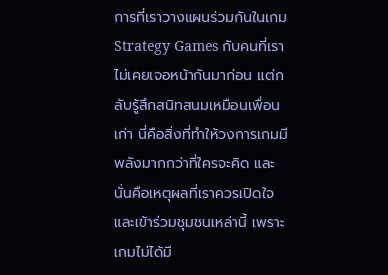การที่เราวางแผนร่วมกันในเกม Strategy Games กับคนที่เราไม่เคยเจอหน้ากันมาก่อน แต่กลับรู้สึกสนิทสนมเหมือนเพื่อนเก่า นี่คือสิ่งที่ทำให้วงการเกมมีพลังมากกว่าที่ใครจะคิด และนั่นคือเหตุผลที่เราควรเปิดใจและเข้าร่วมชุมชนเหล่านี้ เพราะเกมไม่ได้มี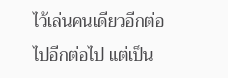ไว้เล่นคนเดียวอีกต่อไปอีกต่อไป แต่เป็น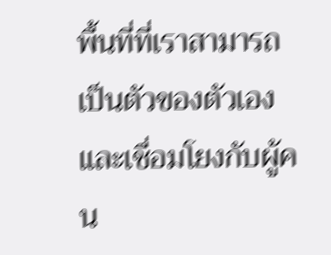พื้นที่ที่เราสามารถเป็นตัวของตัวเองและเชื่อมโยงกับผู้คน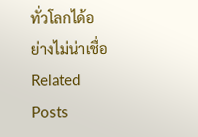ทั่วโลกได้อย่างไม่น่าเชื่อ
Related Posts